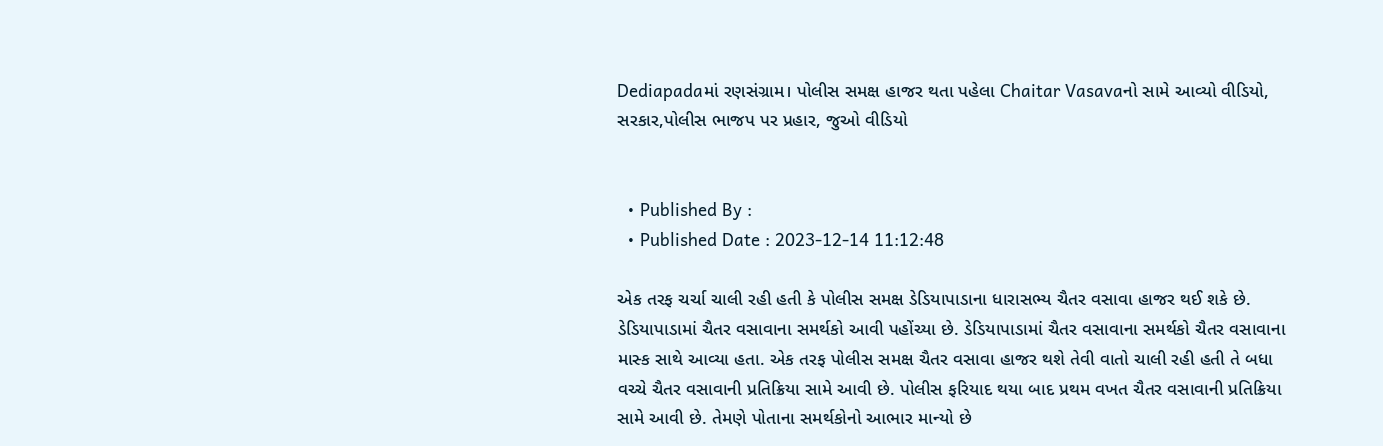Dediapadaમાં રણસંગ્રામ। પોલીસ સમક્ષ હાજર થતા પહેલા Chaitar Vasavaનો સામે આવ્યો વીડિયો, સરકાર,પોલીસ ભાજપ પર પ્રહાર, જુઓ વીડિયો


  • Published By :
  • Published Date : 2023-12-14 11:12:48

એક તરફ ચર્ચા ચાલી રહી હતી કે પોલીસ સમક્ષ ડેડિયાપાડાના ધારાસભ્ય ચૈતર વસાવા હાજર થઈ શકે છે. ડેડિયાપાડામાં ચૈતર વસાવાના સમર્થકો આવી પહોંચ્યા છે. ડેડિયાપાડામાં ચૈતર વસાવાના સમર્થકો ચૈતર વસાવાના માસ્ક સાથે આવ્યા હતા. એક તરફ પોલીસ સમક્ષ ચૈતર વસાવા હાજર થશે તેવી વાતો ચાલી રહી હતી તે બધા વચ્ચે ચૈતર વસાવાની પ્રતિક્રિયા સામે આવી છે. પોલીસ ફરિયાદ થયા બાદ પ્રથમ વખત ચૈતર વસાવાની પ્રતિક્રિયા સામે આવી છે. તેમણે પોતાના સમર્થકોનો આભાર માન્યો છે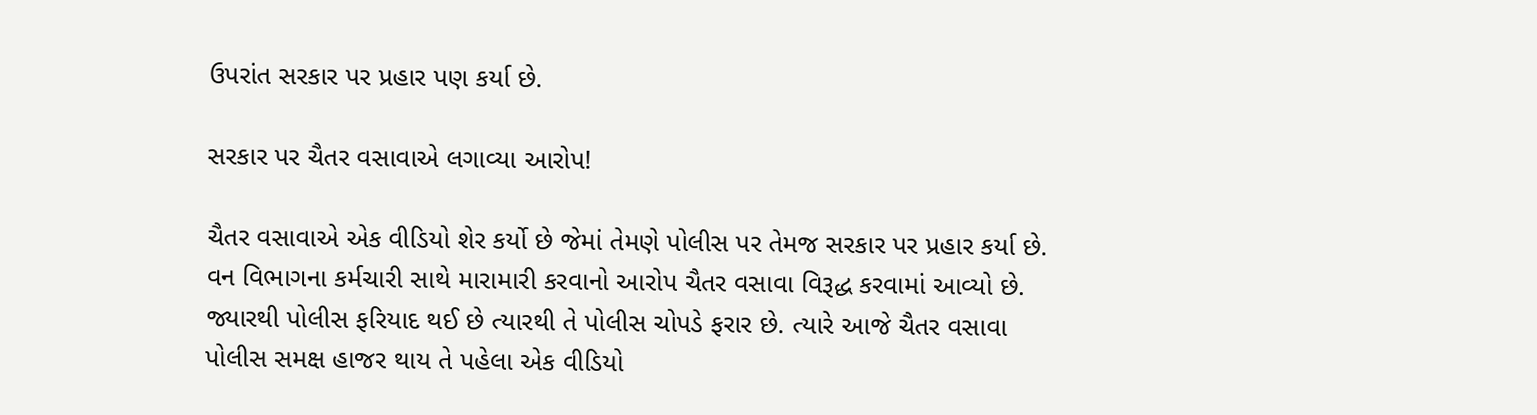ઉપરાંત સરકાર પર પ્રહાર પણ કર્યા છે.

સરકાર પર ચૈતર વસાવાએ લગાવ્યા આરોપ!

ચૈતર વસાવાએ એક વીડિયો શેર કર્યો છે જેમાં તેમણે પોલીસ પર તેમજ સરકાર પર પ્રહાર કર્યા છે. વન વિભાગના કર્મચારી સાથે મારામારી કરવાનો આરોપ ચૈતર વસાવા વિરૂદ્ધ કરવામાં આવ્યો છે. જ્યારથી પોલીસ ફરિયાદ થઈ છે ત્યારથી તે પોલીસ ચોપડે ફરાર છે. ત્યારે આજે ચૈતર વસાવા પોલીસ સમક્ષ હાજર થાય તે પહેલા એક વીડિયો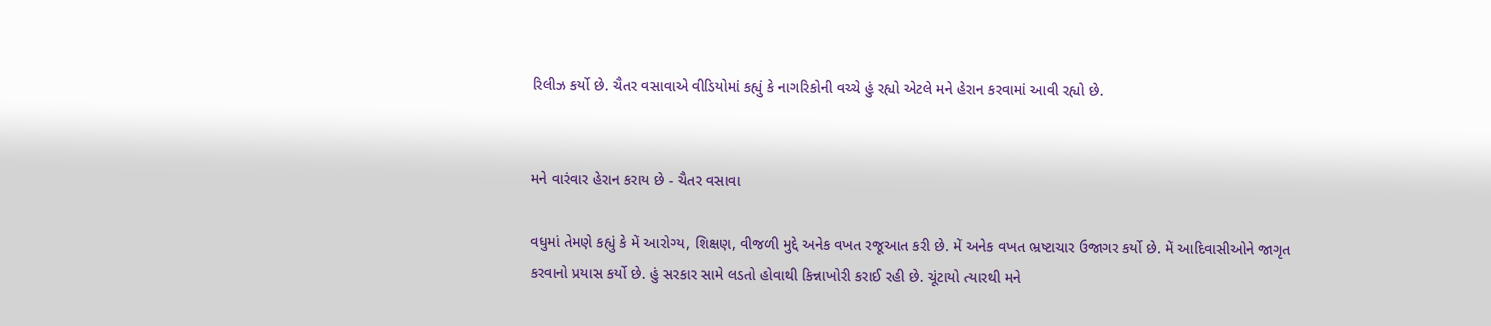રિલીઝ કર્યો છે. ચૈતર વસાવાએ વીડિયોમાં કહ્યું કે નાગરિકોની વચ્ચે હું રહ્યો એટલે મને હેરાન કરવામાં આવી રહ્યો છે.


મને વારંવાર હેરાન કરાય છે - ચૈતર વસાવા

વધુમાં તેમણે કહ્યું કે મેં આરોગ્ય, શિક્ષણ, વીજળી મુદ્દે અનેક વખત રજૂઆત કરી છે. મેં અનેક વખત ભ્રષ્ટાચાર ઉજાગર કર્યો છે. મેં આદિવાસીઓને જાગૃત કરવાનો પ્રયાસ કર્યો છે. હું સરકાર સામે લડતો હોવાથી કિન્નાખોરી કરાઈ રહી છે. ચૂંટાયો ત્યારથી મને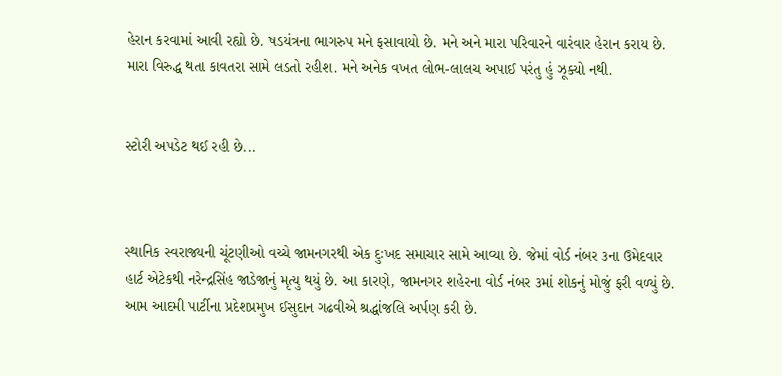હેરાન કરવામાં આવી રહ્યો છે. ષડયંત્રના ભાગરુપ મને ફસાવાયો છે. મને અને મારા પરિવારને વારંવાર હેરાન કરાય છે. મારા વિરુદ્ધ થતા કાવતરા સામે લડતો રહીશ. મને અનેક વખત લોભ-લાલચ અપાઈ પરંતુ હું ઝૂક્યો નથી.


સ્ટોરી અપડેટ થઈ રહી છે...



સ્થાનિક સ્વરાજ્યની ચૂંટણીઓ વચ્ચે જામનગરથી એક દુઃખદ સમાચાર સામે આવ્યા છે. જેમાં વોર્ડ નંબર ૩ના ઉમેદવાર હાર્ટ એટેકથી નરેન્દ્રસિંહ જાડેજાનું મૃત્યુ થયું છે. આ કારણે, જામનગર શહેરના વોર્ડ નંબર ૩માં શોકનું મોજું ફરી વળ્યું છે. આમ આદમી પાર્ટીના પ્રદેશપ્રમુખ ઈસુદાન ગઢવીએ શ્રદ્ધાંજલિ અર્પણ કરી છે.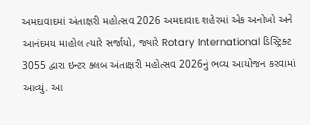અમદાવાદમાં અંતાક્ષરી મહોત્સવ 2026 અમદાવાદ શહેરમાં એક અનોખો અને આનંદમય માહોલ ત્યારે સર્જાયો, જ્યારે Rotary International ડિસ્ટ્રિક્ટ 3055 દ્વારા ઇન્ટર ક્લબ અંતાક્ષરી મહોત્સવ 2026નું ભવ્ય આયોજન કરવામાં આવ્યું. આ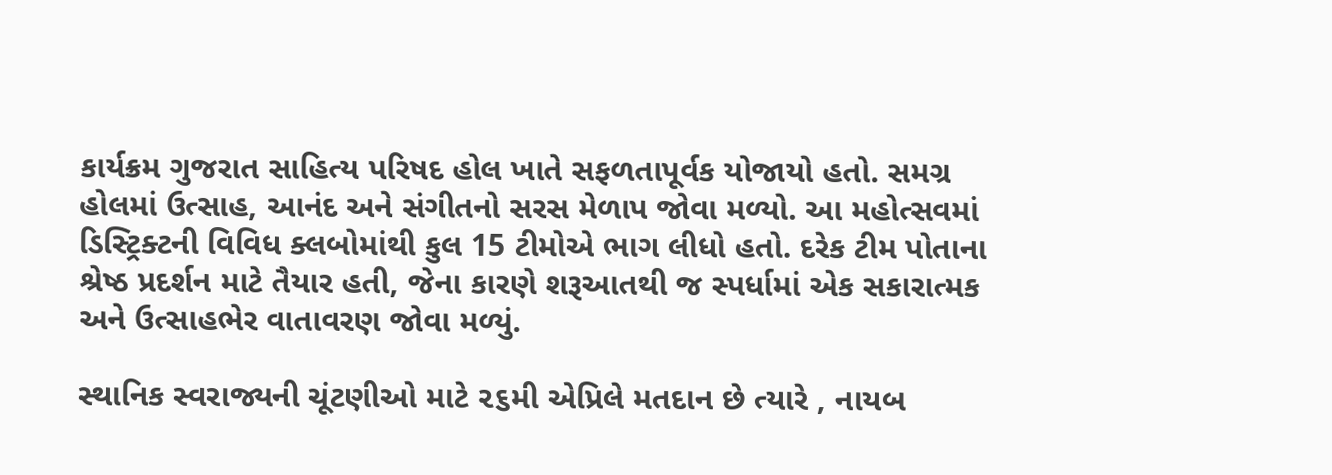કાર્યક્રમ ગુજરાત સાહિત્ય પરિષદ હોલ ખાતે સફળતાપૂર્વક યોજાયો હતો. સમગ્ર હોલમાં ઉત્સાહ, આનંદ અને સંગીતનો સરસ મેળાપ જોવા મળ્યો. આ મહોત્સવમાં ડિસ્ટ્રિક્ટની વિવિધ ક્લબોમાંથી કુલ 15 ટીમોએ ભાગ લીધો હતો. દરેક ટીમ પોતાના શ્રેષ્ઠ પ્રદર્શન માટે તૈયાર હતી, જેના કારણે શરૂઆતથી જ સ્પર્ધામાં એક સકારાત્મક અને ઉત્સાહભેર વાતાવરણ જોવા મળ્યું.

સ્થાનિક સ્વરાજ્યની ચૂંટણીઓ માટે ૨૬મી એપ્રિલે મતદાન છે ત્યારે , નાયબ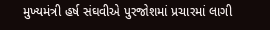મુખ્યમંત્રી હર્ષ સંઘવીએ પુરજોશમાં પ્રચારમાં લાગી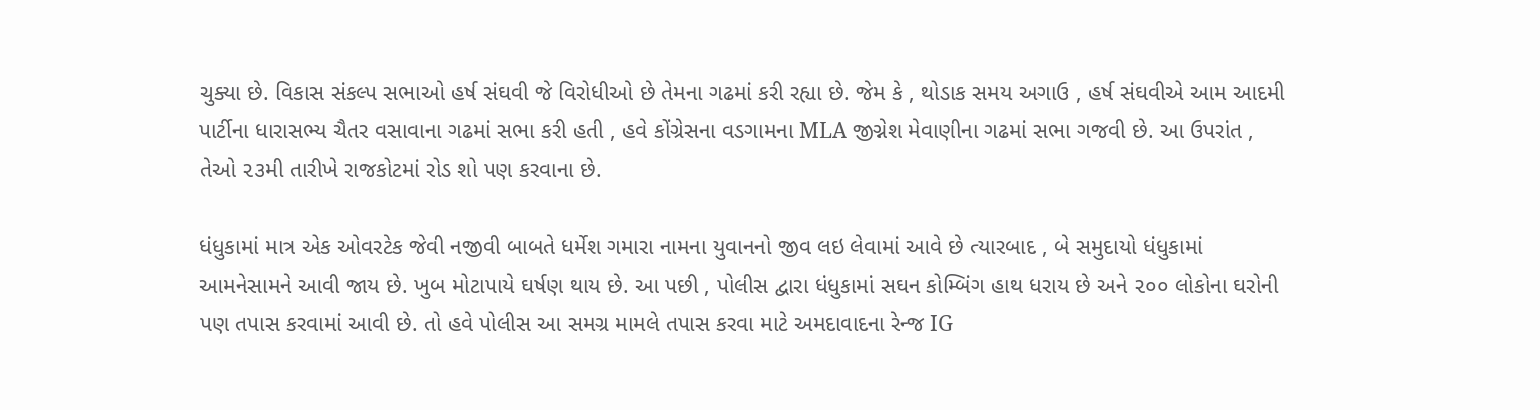ચુક્યા છે. વિકાસ સંકલ્પ સભાઓ હર્ષ સંઘવી જે વિરોધીઓ છે તેમના ગઢમાં કરી રહ્યા છે. જેમ કે , થોડાક સમય અગાઉ , હર્ષ સંઘવીએ આમ આદમી પાર્ટીના ધારાસભ્ય ચૈતર વસાવાના ગઢમાં સભા કરી હતી , હવે કોંગ્રેસના વડગામના MLA જીગ્નેશ મેવાણીના ગઢમાં સભા ગજવી છે. આ ઉપરાંત , તેઓ ૨૩મી તારીખે રાજકોટમાં રોડ શો પણ કરવાના છે.

ધંધુકામાં માત્ર એક ઓવરટેક જેવી નજીવી બાબતે ધર્મેશ ગમારા નામના યુવાનનો જીવ લઇ લેવામાં આવે છે ત્યારબાદ , બે સમુદાયો ધંધુકામાં આમનેસામને આવી જાય છે. ખુબ મોટાપાયે ઘર્ષણ થાય છે. આ પછી , પોલીસ દ્વારા ધંધુકામાં સઘન કોમ્બિંગ હાથ ધરાય છે અને ૨૦૦ લોકોના ઘરોની પણ તપાસ કરવામાં આવી છે. તો હવે પોલીસ આ સમગ્ર મામલે તપાસ કરવા માટે અમદાવાદના રેન્જ IG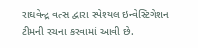રાઘવેન્દ્ર વત્સ દ્વારા સ્પેશ્યલ ઇન્વેસ્ટિગેશન ટીમની રચના કરવામાં આવી છે.